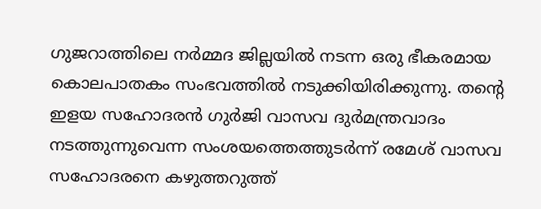ഗുജറാത്തിലെ നർമ്മദ ജില്ലയിൽ നടന്ന ഒരു ഭീകരമായ കൊലപാതകം സംഭവത്തിൽ നടുക്കിയിരിക്കുന്നു. തന്റെ ഇളയ സഹോദരൻ ഗുർജി വാസവ ദുർമന്ത്രവാദം നടത്തുന്നുവെന്ന സംശയത്തെത്തുടർന്ന് രമേശ് വാസവ സഹോദരനെ കഴുത്തറുത്ത്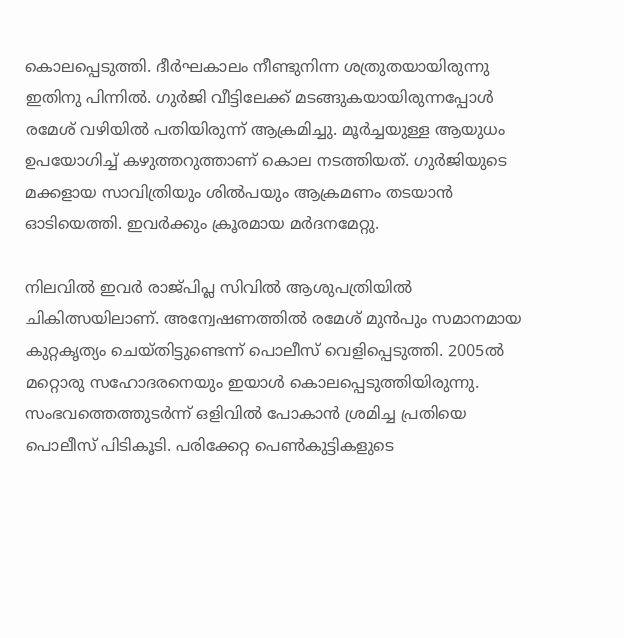കൊലപ്പെടുത്തി. ദീർഘകാലം നീണ്ടുനിന്ന ശത്രുതയായിരുന്നു ഇതിനു പിന്നിൽ. ഗുർജി വീട്ടിലേക്ക് മടങ്ങുകയായിരുന്നപ്പോൾ രമേശ് വഴിയിൽ പതിയിരുന്ന് ആക്രമിച്ചു. മൂർച്ചയുള്ള ആയുധം ഉപയോഗിച്ച് കഴുത്തറുത്താണ് കൊല നടത്തിയത്. ഗുർജിയുടെ മക്കളായ സാവിത്രിയും ശിൽപയും ആക്രമണം തടയാൻ ഓടിയെത്തി. ഇവർക്കും ക്രൂരമായ മർദനമേറ്റു.

നിലവിൽ ഇവർ രാജ്പിപ്ല സിവിൽ ആശുപത്രിയിൽ ചികിത്സയിലാണ്. അന്വേഷണത്തിൽ രമേശ് മുൻപും സമാനമായ കുറ്റകൃത്യം ചെയ്തിട്ടുണ്ടെന്ന് പൊലീസ് വെളിപ്പെടുത്തി. 2005ൽ മറ്റൊരു സഹോദരനെയും ഇയാൾ കൊലപ്പെടുത്തിയിരുന്നു. സംഭവത്തെത്തുടർന്ന് ഒളിവിൽ പോകാൻ ശ്രമിച്ച പ്രതിയെ പൊലീസ് പിടികൂടി. പരിക്കേറ്റ പെണ്‍കുട്ടികളുടെ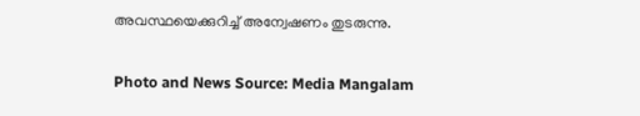അവസ്ഥയെക്കുറിച്ച് അന്വേഷണം തുടരുന്നു.

Photo and News Source: Media Mangalam